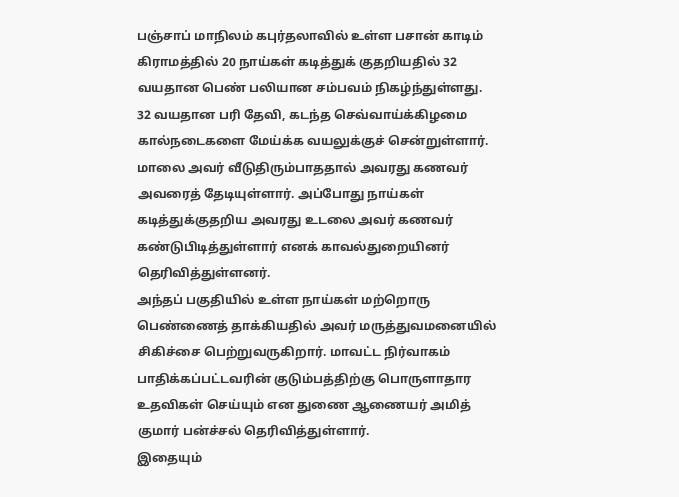பஞ்சாப் மாநிலம் கபுர்தலாவில் உள்ள பசான் காடிம் கிராமத்தில் 20 நாய்கள் கடித்துக் குதறியதில் 32 வயதான பெண் பலியான சம்பவம் நிகழ்ந்துள்ளது.
32 வயதான பரி தேவி, கடந்த செவ்வாய்க்கிழமை கால்நடைகளை மேய்க்க வயலுக்குச் சென்றுள்ளார். மாலை அவர் வீடுதிரும்பாததால் அவரது கணவர் அவரைத் தேடியுள்ளார். அப்போது நாய்கள் கடித்துக்குதறிய அவரது உடலை அவர் கணவர் கண்டுபிடித்துள்ளார் எனக் காவல்துறையினர் தெரிவித்துள்ளனர்.
அந்தப் பகுதியில் உள்ள நாய்கள் மற்றொரு பெண்ணைத் தாக்கியதில் அவர் மருத்துவமனையில் சிகிச்சை பெற்றுவருகிறார். மாவட்ட நிர்வாகம் பாதிக்கப்பட்டவரின் குடும்பத்திற்கு பொருளாதார உதவிகள் செய்யும் என துணை ஆணையர் அமித் குமார் பன்ச்சல் தெரிவித்துள்ளார்.
இதையும்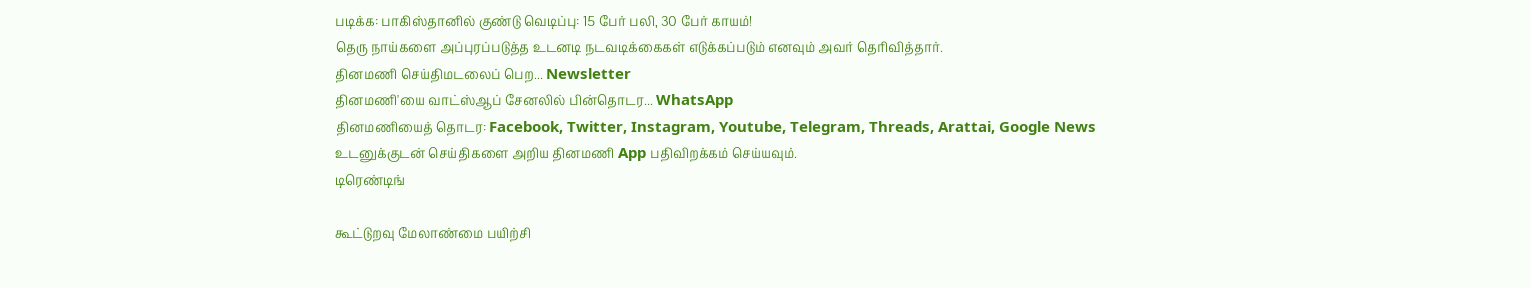படிக்க: பாகிஸ்தானில் குண்டு வெடிப்பு: 15 பேர் பலி, 30 பேர் காயம்!
தெரு நாய்களை அப்புரப்படுத்த உடனடி நடவடிக்கைகள் எடுக்கப்படும் எனவும் அவர் தெரிவித்தார்.
தினமணி செய்திமடலைப் பெற... Newsletter
தினமணி'யை வாட்ஸ்ஆப் சேனலில் பின்தொடர... WhatsApp
தினமணியைத் தொடர: Facebook, Twitter, Instagram, Youtube, Telegram, Threads, Arattai, Google News
உடனுக்குடன் செய்திகளை அறிய தினமணி App பதிவிறக்கம் செய்யவும்.
டிரெண்டிங்

கூட்டுறவு மேலாண்மை பயிற்சி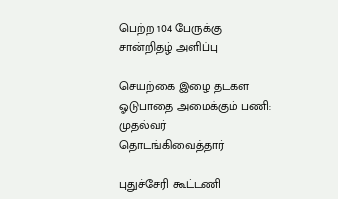பெற்ற 104 பேருக்கு சான்றிதழ் அளிப்பு

செயற்கை இழை தடகள ஓடுபாதை அமைக்கும் பணி: முதல்வர் தொடங்கிவைத்தார்

புதுச்சேரி கூட்டணி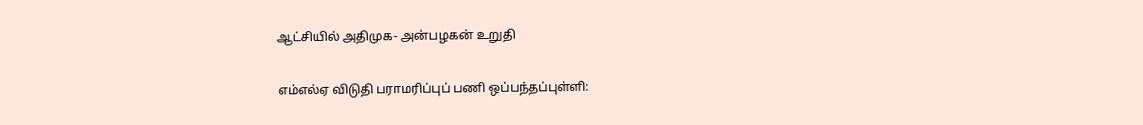ஆட்சியில் அதிமுக- அன்பழகன் உறுதி

எம்எல்ஏ விடுதி பராமரிப்புப் பணி ஒப்பந்தப்புள்ளி: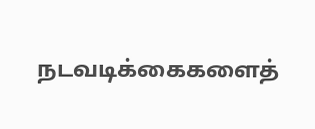நடவடிக்கைகளைத்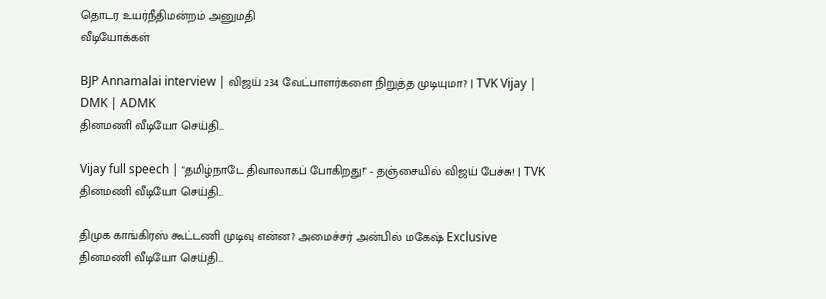தொடர உயர்நீதிமன்றம் அனுமதி
வீடியோக்கள்

BJP Annamalai interview | விஜய் 234 வேட்பாளர்களை நிறுத்த முடியுமா? | TVK Vijay | DMK | ADMK
தினமணி வீடியோ செய்தி...

Vijay full speech | "தமிழ்நாடே திவாலாகப் போகிறது!" - தஞ்சையில் விஜய் பேச்சு! | TVK
தினமணி வீடியோ செய்தி...

திமுக காங்கிரஸ் கூட்டணி முடிவு என்ன? அமைச்சர் அன்பில் மகேஷ் Exclusive
தினமணி வீடியோ செய்தி...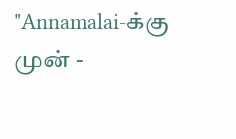"Annamalai-க்கு முன் -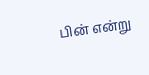பின் என்று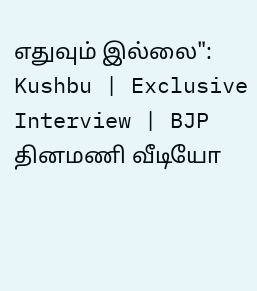எதுவும் இல்லை": Kushbu | Exclusive Interview | BJP
தினமணி வீடியோ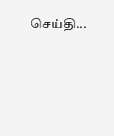செய்தி...